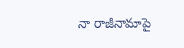నా రాజీనామాపై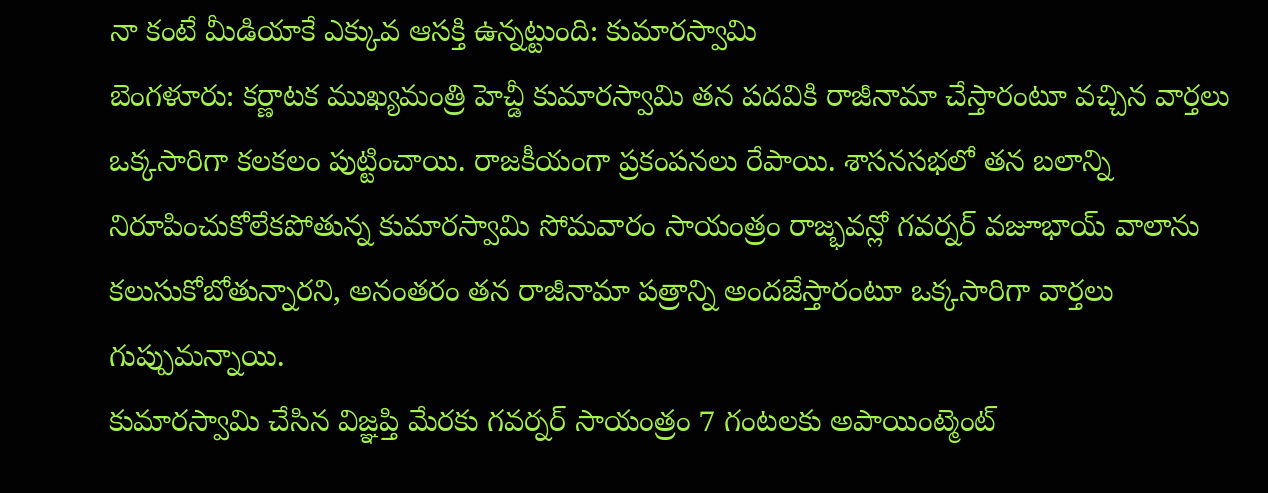నా కంటే మీడియాకే ఎక్కువ ఆసక్తి ఉన్నట్టుంది: కుమారస్వామి
బెంగళూరు: కర్ణాటక ముఖ్యమంత్రి హెచ్డీ కుమారస్వామి తన పదవికి రాజీనామా చేస్తారంటూ వచ్చిన వార్తలు ఒక్కసారిగా కలకలం పుట్టించాయి. రాజకీయంగా ప్రకంపనలు రేపాయి. శాసనసభలో తన బలాన్ని నిరూపించుకోలేకపోతున్న కుమారస్వామి సోమవారం సాయంత్రం రాజ్భవన్లో గవర్నర్ వజూభాయ్ వాలాను కలుసుకోబోతున్నారని, అనంతరం తన రాజీనామా పత్రాన్ని అందజేస్తారంటూ ఒక్కసారిగా వార్తలు గుప్పుమన్నాయి.
కుమారస్వామి చేసిన విజ్ఞప్తి మేరకు గవర్నర్ సాయంత్రం 7 గంటలకు అపాయింట్మెంట్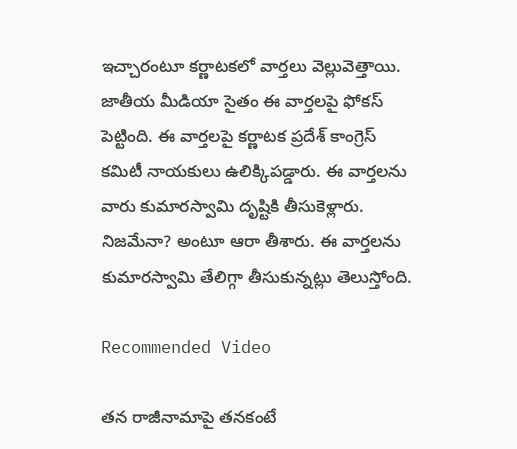ఇచ్చారంటూ కర్ణాటకలో వార్తలు వెల్లువెత్తాయి. జాతీయ మీడియా సైతం ఈ వార్తలపై ఫోకస్ పెట్టింది. ఈ వార్తలపై కర్ణాటక ప్రదేశ్ కాంగ్రెస్ కమిటీ నాయకులు ఉలిక్కిపడ్డారు. ఈ వార్తలను వారు కుమారస్వామి దృష్టికి తీసుకెళ్లారు. నిజమేనా? అంటూ ఆరా తీశారు. ఈ వార్తలను కుమారస్వామి తేలిగ్గా తీసుకున్నట్లు తెలుస్తోంది.

Recommended Video

తన రాజీనామాపై తనకంటే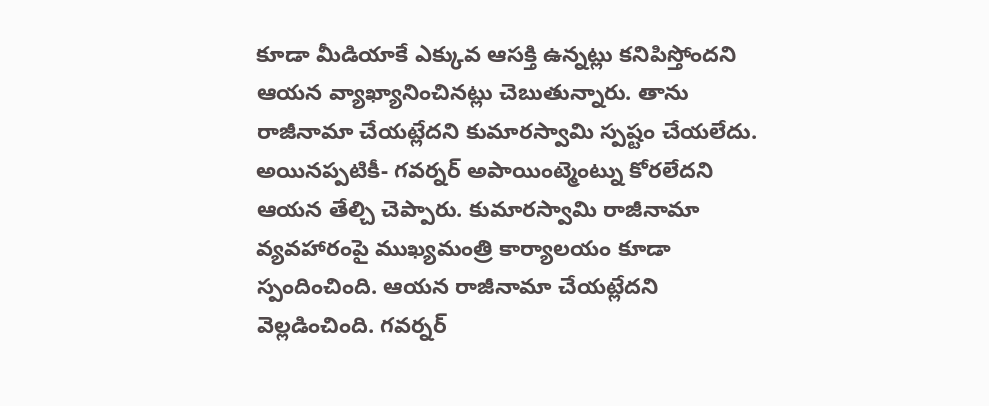కూడా మీడియాకే ఎక్కువ ఆసక్తి ఉన్నట్లు కనిపిస్తోందని ఆయన వ్యాఖ్యానించినట్లు చెబుతున్నారు. తాను రాజీనామా చేయట్లేదని కుమారస్వామి స్పష్టం చేయలేదు. అయినప్పటికీ- గవర్నర్ అపాయింట్మెంట్ను కోరలేదని ఆయన తేల్చి చెప్పారు. కుమారస్వామి రాజీనామా వ్యవహారంపై ముఖ్యమంత్రి కార్యాలయం కూడా స్పందించింది. ఆయన రాజీనామా చేయట్లేదని వెల్లడించింది. గవర్నర్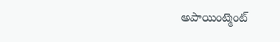అపాయింట్మెంట్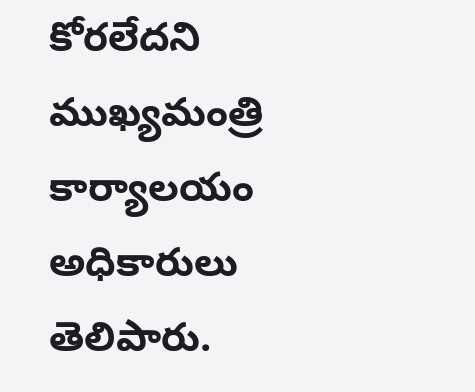కోరలేదని ముఖ్యమంత్రి కార్యాలయం అధికారులు తెలిపారు.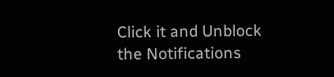Click it and Unblock the Notifications